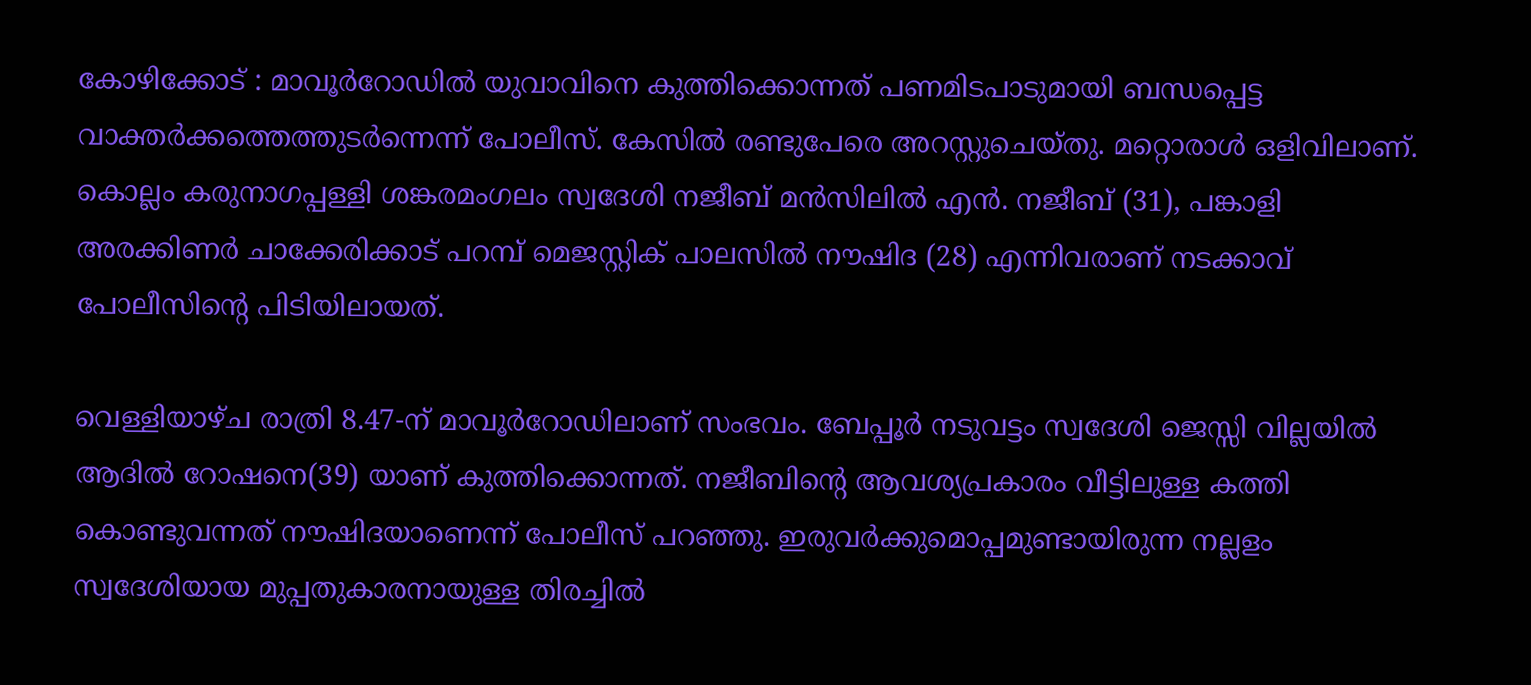കോഴിക്കോട് : മാവൂർറോഡിൽ യുവാവിനെ കുത്തിക്കൊന്നത് പണമിടപാടുമായി ബന്ധപ്പെട്ട വാക്തർക്കത്തെത്തുടർന്നെന്ന് പോലീസ്. കേസിൽ രണ്ടുപേരെ അറസ്റ്റുചെയ്തു. മറ്റൊരാൾ ഒളിവിലാണ്. കൊല്ലം കരുനാഗപ്പള്ളി ശങ്കരമംഗലം സ്വദേശി നജീബ് മൻസിലിൽ എൻ. നജീബ് (31), പങ്കാളി അരക്കിണർ ചാക്കേരിക്കാട് പറമ്പ് മെജസ്റ്റിക് പാലസിൽ നൗഷിദ (28) എന്നിവരാണ് നടക്കാവ് പോലീസിന്റെ പിടിയിലായത്.

വെള്ളിയാഴ്ച രാത്രി 8.47-ന് മാവൂർറോഡിലാണ് സംഭവം. ബേപ്പൂർ നടുവട്ടം സ്വദേശി ജെസ്സി വില്ലയിൽ ആദിൽ റോഷനെ(39) യാണ് കുത്തിക്കൊന്നത്. നജീബിന്റെ ആവശ്യപ്രകാരം വീട്ടിലുള്ള കത്തി കൊണ്ടുവന്നത് നൗഷിദയാണെന്ന് പോലീസ് പറഞ്ഞു. ഇരുവർക്കുമൊപ്പമുണ്ടായിരുന്ന നല്ലളം സ്വദേശിയായ മുപ്പതുകാരനായുള്ള തിരച്ചിൽ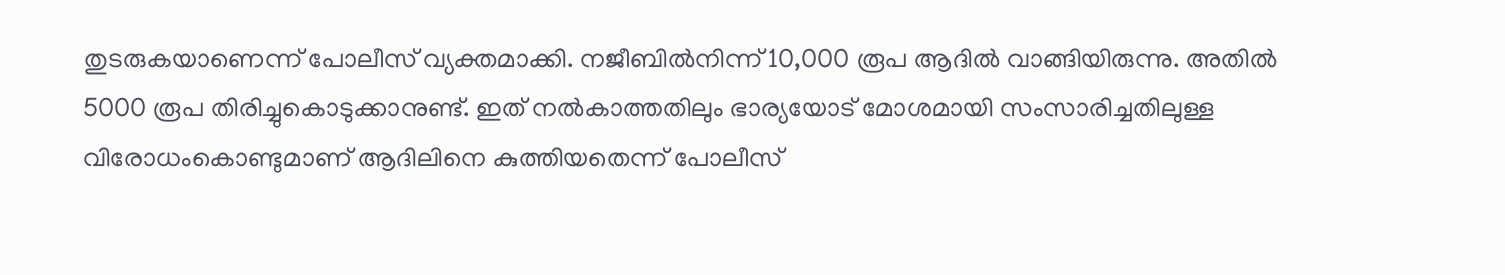തുടരുകയാണെന്ന് പോലീസ് വ്യക്തമാക്കി. നജീബിൽനിന്ന്‌ 10,000 രൂപ ആദിൽ വാങ്ങിയിരുന്നു. അതിൽ 5000 രൂപ തിരിച്ചുകൊടുക്കാനുണ്ട്. ഇത് നൽകാത്തതിലും ഭാര്യയോട് മോശമായി സംസാരിച്ചതിലുള്ള വിരോധംകൊണ്ടുമാണ് ആദിലിനെ കുത്തിയതെന്ന് പോലീസ്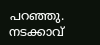പറഞ്ഞു. നടക്കാവ്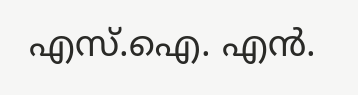എസ്.ഐ. എൻ.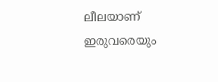ലീലയാണ് ഇരുവരെയും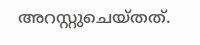അറസ്റ്റുചെയ്തത്.